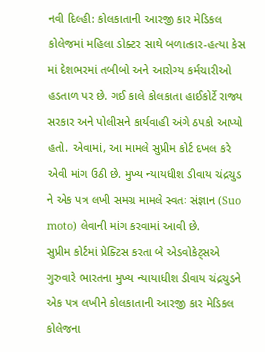નવી દિલ્હી: કોલકાતાની આરજી કાર મેડિકલ કોલેજમાં મહિલા ડોક્ટર સાથે બળાત્કાર-હત્યા કેસ માં દેશભરમાં તબીબો અને આરોગ્ય કર્મચારીઓ હડતાળ પર છે. ગઈ કાલે કોલકાતા હાઈકોર્ટે રાજ્ય સરકાર અને પોલીસને કાર્યવાહી અંગે ઠપકો આપ્યો હતો. એવામાં, આ મામલે સુપ્રીમ કોર્ટ દખલ કરે એવી માંગ ઉઠી છે. મુખ્ય ન્યાયધીશ ડીવાય ચંદ્રચુડ ને એક પત્ર લખી સમગ્ર મામલે સ્વતઃ સંજ્ઞાન (Suo moto) લેવાની માંગ કરવામાં આવી છે.
સુપ્રીમ કોર્ટમાં પ્રેક્ટિસ કરતા બે એડવોકેટ્સએ ગુરુવારે ભારતના મુખ્ય ન્યાયાધીશ ડીવાય ચંદ્રચુડને એક પત્ર લખીને કોલકાતાની આરજી કાર મેડિકલ કોલેજના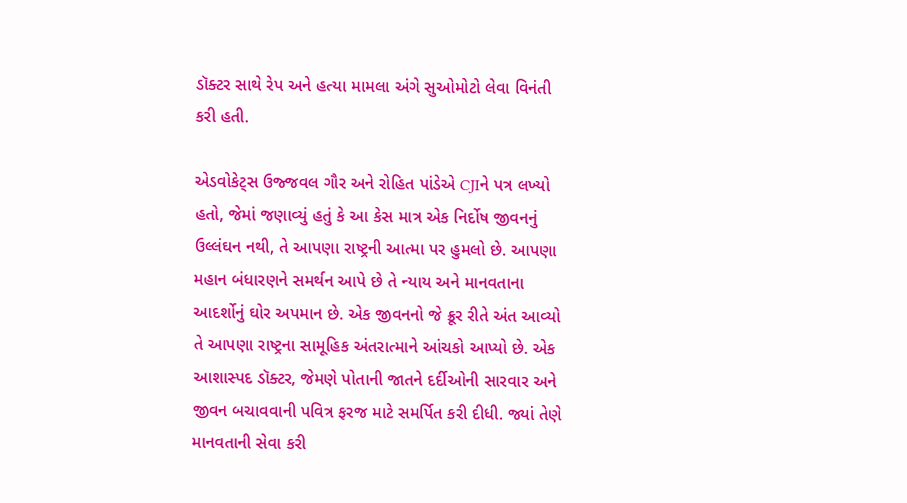ડૉક્ટર સાથે રેપ અને હત્યા મામલા અંગે સુઓમોટો લેવા વિનંતી કરી હતી.

એડવોકેટ્સ ઉજ્જવલ ગૌર અને રોહિત પાંડેએ CJIને પત્ર લખ્યો હતો, જેમાં જણાવ્યું હતું કે આ કેસ માત્ર એક નિર્દોષ જીવનનું ઉલ્લંઘન નથી, તે આપણા રાષ્ટ્રની આત્મા પર હુમલો છે. આપણા મહાન બંધારણને સમર્થન આપે છે તે ન્યાય અને માનવતાના આદર્શોનું ઘોર અપમાન છે. એક જીવનનો જે ક્રૂર રીતે અંત આવ્યો તે આપણા રાષ્ટ્રના સામૂહિક અંતરાત્માને આંચકો આપ્યો છે. એક આશાસ્પદ ડૉક્ટર, જેમણે પોતાની જાતને દર્દીઓની સારવાર અને જીવન બચાવવાની પવિત્ર ફરજ માટે સમર્પિત કરી દીધી. જ્યાં તેણે માનવતાની સેવા કરી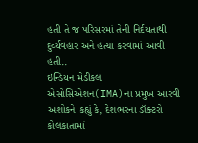હતી તે જ પરિસરમાં તેની નિર્દયતાથી દુર્વ્યવહાર અને હત્યા કરવામાં આવી હતી..
ઇન્ડિયન મેડીકલ એસોસિએશન(IMA)ના પ્રમુખ આરવી અશોકને કહ્યું કે, દેશભરના ડૉક્ટરો કોલકાતામાં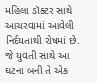મહિલા ડૉક્ટર સાથે આચરવામાં આવેલી નિર્દયતાથી રોષમાં છે. જે યુવતી સાથે આ ઘટના બની તે એક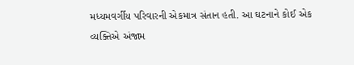મધ્યમવર્ગીય પરિવારની એકમાત્ર સંતાન હતી. આ ઘટનાને કોઈ એક વ્યક્તિએ અંજામ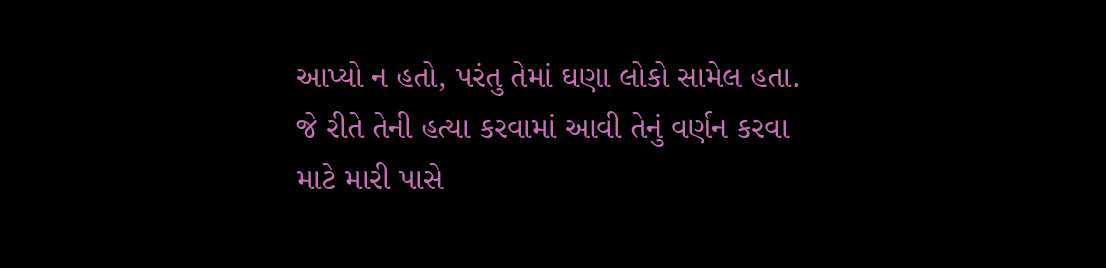આપ્યો ન હતો, પરંતુ તેમાં ઘણા લોકો સામેલ હતા. જે રીતે તેની હત્યા કરવામાં આવી તેનું વર્ણન કરવા માટે મારી પાસે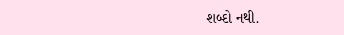શબ્દો નથી.